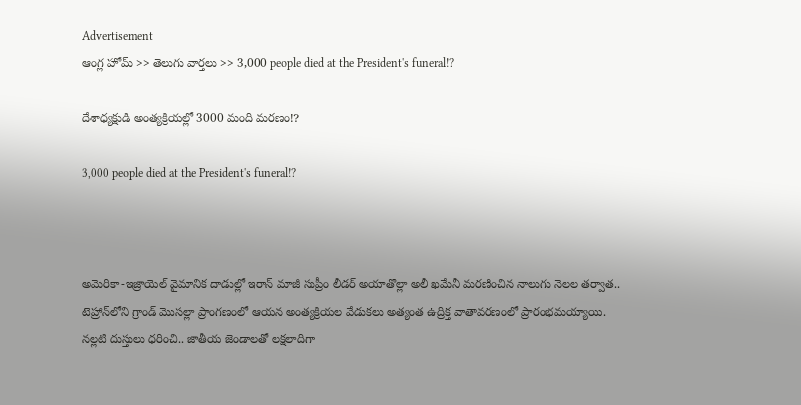Advertisement
ఆంగ్ల హోమ్ >> తెలుగు వార్తలు >> 3,000 people died at the President's funeral!?

దేశాధ్య‌క్షుడి అంత్య‌క్రియల్లో 3000 మంది మ‌ర‌ణం!?

3,000 people died at the President's funeral!?



అమెరికా-ఇజ్రాయెల్ వైమానిక దాడుల్లో ఇరాన్ మాజీ సుప్రీం లీడర్ అయాతొల్లా అలీ ఖమేనీ మరణించిన నాలుగు నెలల తర్వాత.. టెహ్రాన్‌లోని గ్రాండ్ మొసల్లా ప్రాంగణంలో ఆయన అంత్యక్రియల వేడుకలు అత్యంత ఉద్రిక్త వాతావరణంలో ప్రారంభమయ్యాయి. నల్లటి దుస్తులు ధరించి.. జాతీయ జెండాలతో లక్షలాదిగా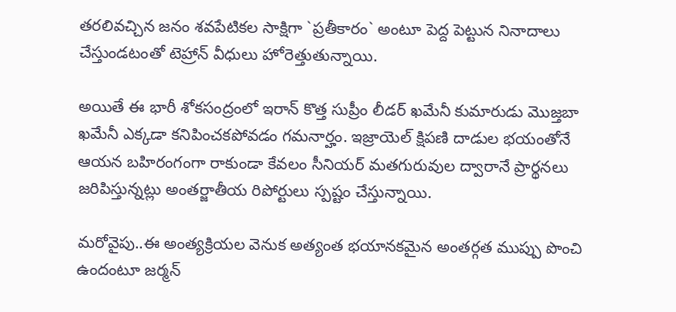తరలివచ్చిన జనం శవపేటికల సాక్షిగా `ప్రతీకారం` అంటూ పెద్ద పెట్టున నినాదాలు చేస్తుండటంతో టెహ్రాన్ వీధులు హోరెత్తుతున్నాయి.

అయితే ఈ భారీ శోకసంద్రంలో ఇరాన్ కొత్త సుప్రీం లీడర్ ఖమేనీ కుమారుడు మొజ్తబా ఖమేనీ ఎక్కడా కనిపించకపోవడం గమనార్హం. ఇజ్రాయెల్ క్షిపణి దాడుల భయంతోనే ఆయన బహిరంగంగా రాకుండా కేవలం సీనియర్ మతగురువుల ద్వారానే ప్రార్థనలు జరిపిస్తున్నట్లు అంతర్జాతీయ రిపోర్టులు స్పష్టం చేస్తున్నాయి.

మరోవైపు..ఈ అంత్యక్రియల వెనుక అత్యంత భయానకమైన అంతర్గత ముప్పు పొంచి ఉందంటూ జర్మన్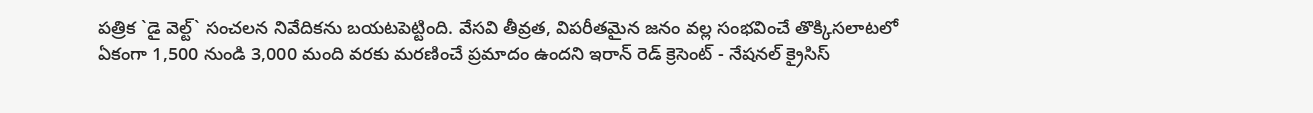పత్రిక `డై వెల్ట్` సంచలన నివేదికను బయటపెట్టింది. వేసవి తీవ్రత, విపరీతమైన జనం వల్ల సంభవించే తొక్కిసలాటలో ఏకంగా 1,500 నుండి 3,000 మంది వరకు మరణించే ప్రమాదం ఉందని ఇరాన్ రెడ్ క్రెసెంట్ - నేషనల్ క్రైసిస్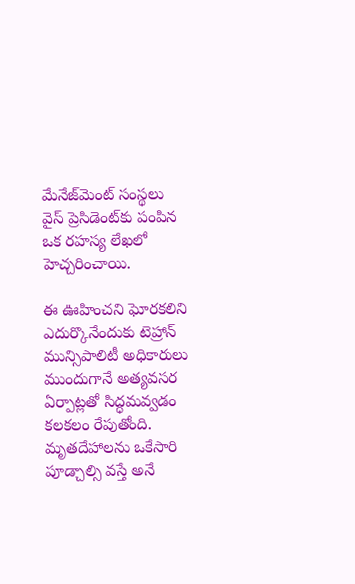మేనేజ్‌మెంట్ సంస్థలు వైస్ ప్రెసిడెంట్‌కు పంపిన ఒక రహస్య లేఖలో హెచ్చరించాయి.

ఈ ఊహించని ఘోరకలిని ఎదుర్కొనేందుకు టెహ్రాన్ మున్సిపాలిటీ అధికారులు ముందుగానే అత్యవసర ఏర్పాట్లతో సిద్ధమవ్వడం కలకలం రేపుతోంది. మృత‌దేహాలను ఒకేసారి పూడ్చాల్సి వ‌స్తే అనే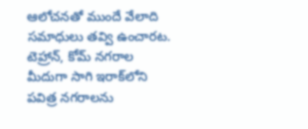ఆలోచ‌న‌తో ముందే వేలాది స‌మాధులు త‌వ్వి ఉంచార‌ట‌. టెహ్రాన్, కోమ్ నగరాల మీదుగా సాగి ఇరాక్‌లోని పవిత్ర నగరాలను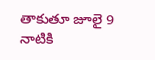తాకుతూ జూలై 9 నాటికి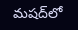మషద్‌లో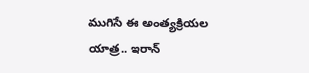ముగిసే ఈ అంత్యక్రియల యాత్ర.. ఇరాన్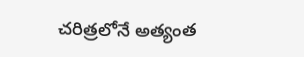చరిత్రలోనే అత్యంత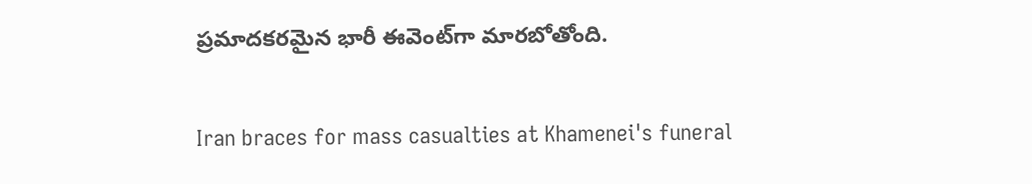ప్రమాదకరమైన భారీ ఈవెంట్‌గా మారబోతోంది.

Iran braces for mass casualties at Khamenei's funeral